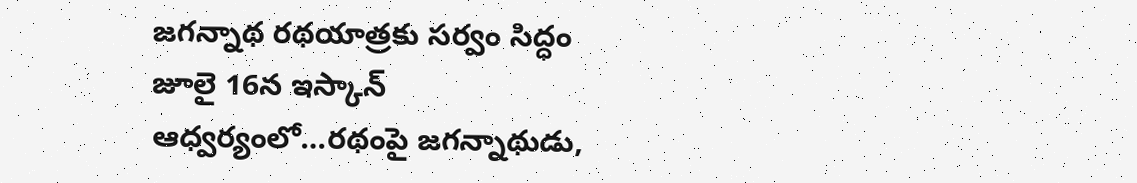జగన్నాథ రథయాత్రకు సర్వం సిద్ధం జూలై 16న ఇస్కాన్ ఆధ్వర్యంలో…రథంపై జగన్నాథుడు,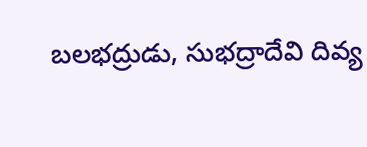బలభద్రుడు, సుభద్రాదేవి దివ్య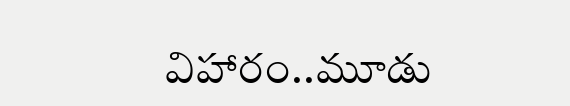విహారం..మూడు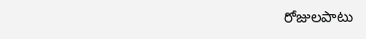రోజులపాటు